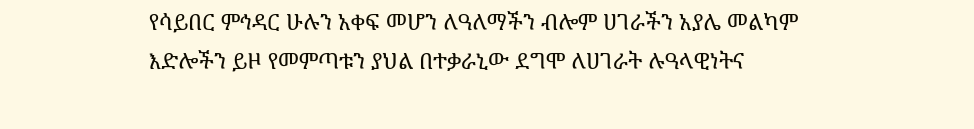የሳይበር ምኅዳር ሁሉን አቀፍ መሆን ለዓለማችን ብሎም ሀገራችን አያሌ መልካም እድሎችን ይዞ የመምጣቱን ያህል በተቃራኒው ደግሞ ለሀገራት ሉዓላዊነትና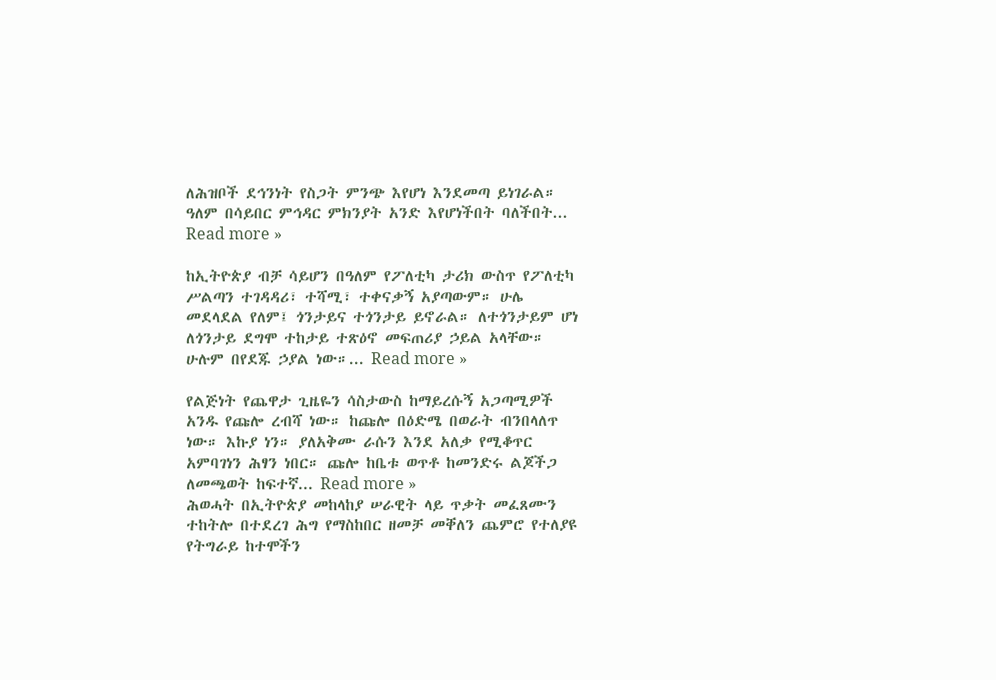ለሕዝቦች ደኅንነት የስጋት ምንጭ እየሆነ እንደመጣ ይነገራል። ዓለም በሳይበር ምኅዳር ምክንያት አንድ እየሆነችበት ባለችበት... Read more »

ከኢትዮጵያ ብቻ ሳይሆን በዓለም የፖለቲካ ታሪክ ውስጥ የፖለቲካ ሥልጣን ተገዳዳሪ፣ ተሻሚ፣ ተቀናቃኝ አያጣውም። ሁሌ መደላደል የለም፤ ጎንታይና ተጎንታይ ይኖራል። ለተጎንታይም ሆነ ለጎንታይ ደግሞ ተከታይ ተጽዕኖ መፍጠሪያ ኃይል አላቸው። ሁሉም በየደጁ ኃያል ነው።... Read more »

የልጅነት የጨዋታ ጊዜዬን ሳስታውስ ከማይረሱኝ አጋጣሚዎች አንዱ የጩሎ ረብሻ ነው። ከጩሎ በዕድሜ በወራት ብንበላለጥ ነው። እኩያ ነን። ያለአቅሙ ራሱን እንደ አለቃ የሚቆጥር አምባገነን ሕፃን ነበር። ጩሎ ከቤቱ ወጥቶ ከመንድሩ ልጆችጋ ለመጫወት ከፍተኛ... Read more »
ሕወሓት በኢትዮጵያ መከላከያ ሠራዊት ላይ ጥቃት መፈጸሙን ተከትሎ በተደረገ ሕግ የማስከበር ዘመቻ መቐለን ጨምሮ የተለያዩ የትግራይ ከተሞችን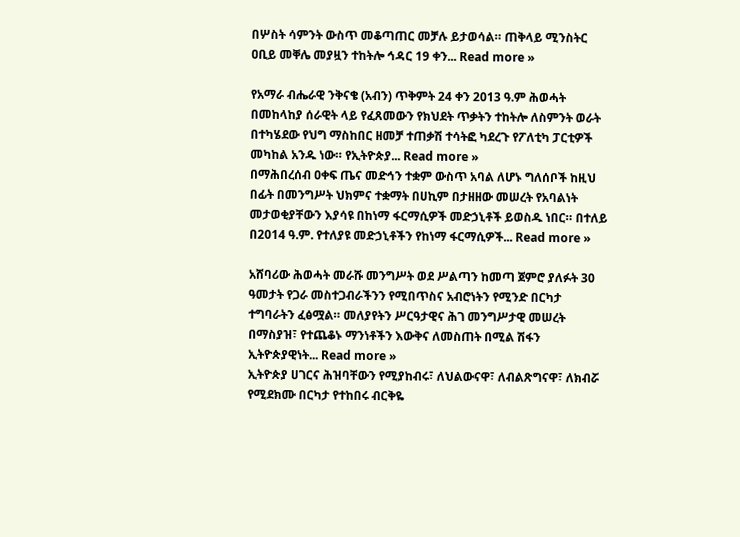በሦስት ሳምንት ውስጥ መቆጣጠር መቻሉ ይታወሳል። ጠቅላይ ሚንስትር ዐቢይ መቐሌ መያዟን ተከትሎ ኅዳር 19 ቀን... Read more »

የአማራ ብሔራዊ ንቅናቄ (አብን) ጥቅምት 24 ቀን 2013 ዓ.ም ሕወሓት በመከላከያ ሰራዊት ላይ የፈጸመውን የክህደት ጥቃትን ተከትሎ ለስምንት ወራት በተካሄደው የህግ ማስከበር ዘመቻ ተጠቃሽ ተሳትፎ ካደረጉ የፖለቲካ ፓርቲዎች መካከል አንዱ ነው። የኢትዮጵያ... Read more »
በማሕበረሰብ ዐቀፍ ጤና መድኅን ተቋም ውስጥ አባል ለሆኑ ግለሰቦች ከዚህ በፊት በመንግሥት ህክምና ተቋማት በሀኪም በታዘዘው መሠረት የአባልነት መታወቂያቸውን እያሳዩ በከነማ ፋርማሲዎች መድኃኒቶች ይወስዱ ነበር። በተለይ በ2014 ዓ.ም. የተለያዩ መድኃኒቶችን የከነማ ፋርማሲዎች... Read more »

አሸባሪው ሕወሓት መራሹ መንግሥት ወደ ሥልጣን ከመጣ ጀምሮ ያለፉት 30 ዓመታት የጋራ መስተጋብራችንን የሚበጥስና አብሮነትን የሚንድ በርካታ ተግባራትን ፈፅሟል። መለያየትን ሥርዓታዊና ሕገ መንግሥታዊ መሠረት በማስያዝ፣ የተጨቆኑ ማንነቶችን እውቅና ለመስጠት በሚል ሽፋን ኢትዮጵያዊነት... Read more »
ኢትዮጵያ ሀገርና ሕዝባቸውን የሚያከብሩ፣ ለህልውናዋ፣ ለብልጽግናዋ፣ ለክብሯ የሚደክሙ በርካታ የተከበሩ ብርቅዬ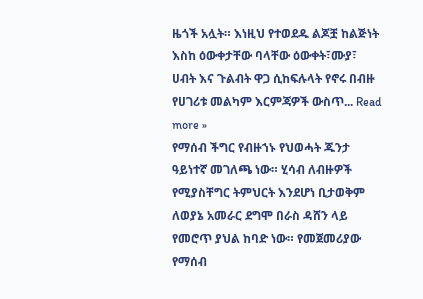ዜጎች አሏት። እነዚህ የተወደዱ ልጆቿ ከልጅነት እስከ ዕውቀታቸው ባላቸው ዕውቀት፣ሙያ፣ ሀብት እና ጉልብት ዋጋ ሲከፍሉላት የኖሩ በብዙ የሀገሪቱ መልካም እርምጃዎች ውስጥ... Read more »
የማሰብ ችግር የብዙኀኑ የህወሓት ጁንታ ዓይነተኛ መገለጫ ነው። ሂሳብ ለብዙዎች የሚያስቸግር ትምህርት እንደሆነ ቢታወቅም ለወያኔ አመራር ደግሞ በራስ ዳሸን ላይ የመሮጥ ያህል ከባድ ነው። የመጀመሪያው የማሰብ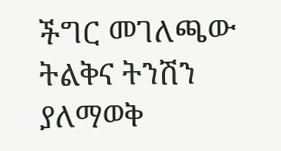ችግር መገለጫው ትልቅና ትንሽን ያለማወቅ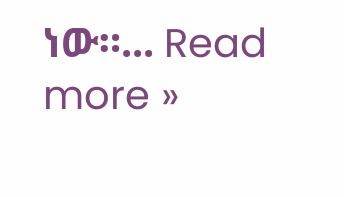ነው።... Read more »